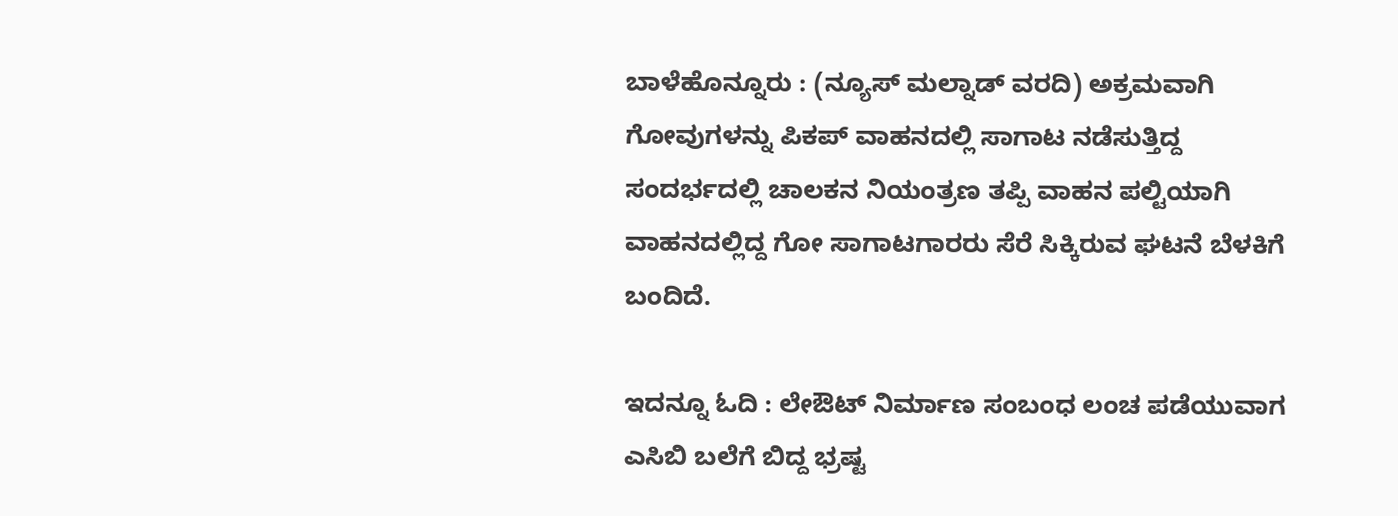ಬಾಳೆಹೊನ್ನೂರು : (ನ್ಯೂಸ್ ಮಲ್ನಾಡ್ ವರದಿ) ಅಕ್ರಮವಾಗಿ ಗೋವುಗಳನ್ನು ಪಿಕಪ್ ವಾಹನದಲ್ಲಿ ಸಾಗಾಟ ನಡೆಸುತ್ತಿದ್ದ ಸಂದರ್ಭದಲ್ಲಿ ಚಾಲಕನ ನಿಯಂತ್ರಣ ತಪ್ಪಿ ವಾಹನ ಪಲ್ಟಿಯಾಗಿ ವಾಹನದಲ್ಲಿದ್ದ ಗೋ ಸಾಗಾಟಗಾರರು ಸೆರೆ ಸಿಕ್ಕಿರುವ ಘಟನೆ ಬೆಳಕಿಗೆ ಬಂದಿದೆ.

ಇದನ್ನೂ ಓದಿ : ಲೇಔಟ್ ನಿರ್ಮಾಣ ಸಂಬಂಧ ಲಂಚ ಪಡೆಯುವಾಗ ಎಸಿಬಿ ಬಲೆಗೆ ಬಿದ್ದ ಭ್ರಷ್ಟ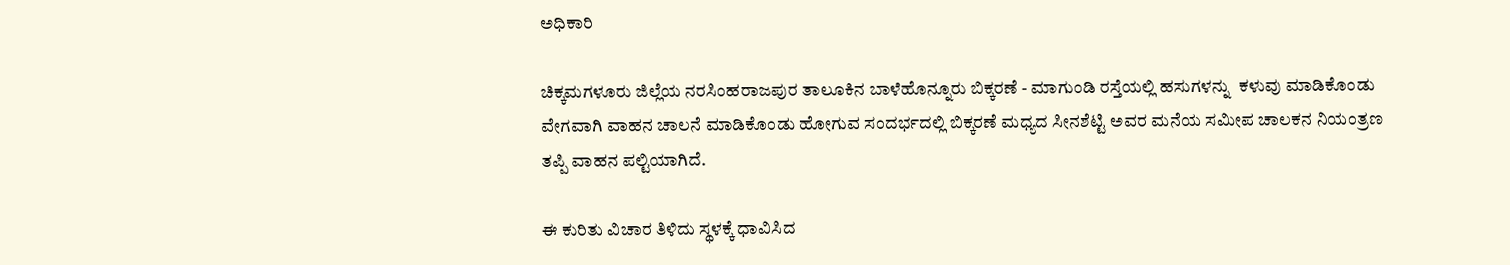ಅಧಿಕಾರಿ

ಚಿಕ್ಕಮಗಳೂರು ಜಿಲ್ಲೆಯ ನರಸಿಂಹರಾಜಪುರ ತಾಲೂಕಿನ ಬಾಳೆಹೊನ್ನೂರು ಬಿಕ್ಕರಣೆ - ಮಾಗುಂಡಿ ರಸ್ತೆಯಲ್ಲಿ ಹಸುಗಳನ್ನು  ಕಳುವು ಮಾಡಿಕೊಂಡು ವೇಗವಾಗಿ ವಾಹನ ಚಾಲನೆ ಮಾಡಿಕೊಂಡು ಹೋಗುವ ಸಂದರ್ಭದಲ್ಲಿ ಬಿಕ್ಕರಣೆ ಮಧ್ಯದ ಸೀನಶೆಟ್ಟಿ ಅವರ ಮನೆಯ ಸಮೀಪ ಚಾಲಕನ ನಿಯಂತ್ರಣ ತಪ್ಪಿ ವಾಹನ ಪಲ್ಟಿಯಾಗಿದೆ.

ಈ ಕುರಿತು ವಿಚಾರ ತಿಳಿದು ಸ್ಥಳಕ್ಕೆ ಧಾವಿಸಿದ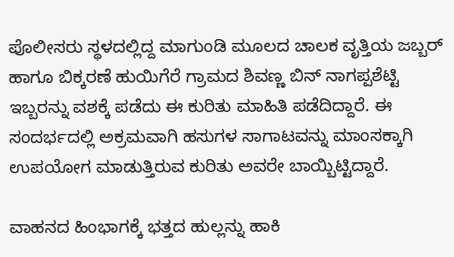ಪೊಲೀಸರು ಸ್ಥಳದಲ್ಲಿದ್ದ ಮಾಗುಂಡಿ ಮೂಲದ ಚಾಲಕ ವೃತ್ತಿಯ ಜಬ್ಬರ್ ಹಾಗೂ ಬಿಕ್ಕರಣೆ ಹುಯಿಗೆರೆ ಗ್ರಾಮದ ಶಿವಣ್ಣ ಬಿನ್ ನಾಗಪ್ಪಶೆಟ್ಟಿ ಇಬ್ಬರನ್ನು ವಶಕ್ಕೆ ಪಡೆದು ಈ ಕುರಿತು ಮಾಹಿತಿ ಪಡೆದಿದ್ದಾರೆ. ಈ ಸಂದರ್ಭದಲ್ಲಿ ಅಕ್ರಮವಾಗಿ ಹಸುಗಳ ಸಾಗಾಟವನ್ನು ಮಾಂಸಕ್ಕಾಗಿ ಉಪಯೋಗ ಮಾಡುತ್ತಿರುವ ಕುರಿತು ಅವರೇ ಬಾಯ್ಬಿಟ್ಟಿದ್ದಾರೆ.

ವಾಹನದ ಹಿಂಭಾಗಕ್ಕೆ ಭತ್ತದ ಹುಲ್ಲನ್ನು ಹಾಕಿ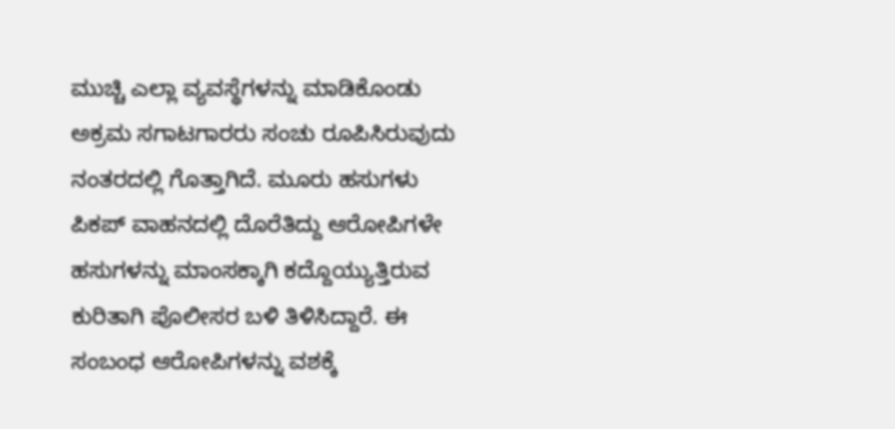ಮುಚ್ಚಿ ಎಲ್ಲಾ ವ್ಯವಸ್ಥೆಗಳನ್ನು ಮಾಡಿಕೊಂಡು ಅಕ್ರಮ ಸಗಾಟಗಾರರು ಸಂಚು ರೂಪಿಸಿರುವುದು ನಂತರದಲ್ಲಿ ಗೊತ್ತಾಗಿದೆ. ಮೂರು ಹಸುಗಳು ಪಿಕಪ್ ವಾಹನದಲ್ಲಿ ದೊರೆತಿದ್ದು ಆರೋಪಿಗಳೇ ಹಸುಗಳನ್ನು ಮಾಂಸಕ್ಕಾಗಿ ಕದ್ದೊಯ್ಯುತ್ತಿರುವ ಕುರಿತಾಗಿ ಪೊಲೀಸರ ಬಳಿ ತಿಳಿಸಿದ್ದಾರೆ. ಈ ಸಂಬಂಧ ಆರೋಪಿಗಳನ್ನು ವಶಕ್ಕೆ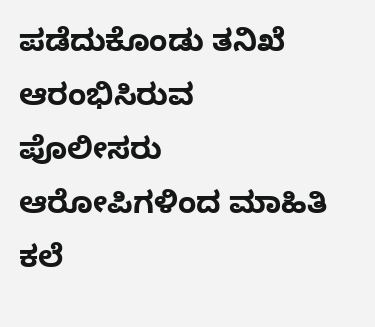ಪಡೆದುಕೊಂಡು ತನಿಖೆ ಆರಂಭಿಸಿರುವ ಪೊಲೀಸರು ಆರೋಪಿಗಳಿಂದ ಮಾಹಿತಿ ಕಲೆ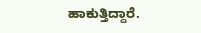ಹಾಕುತ್ತಿದ್ದಾರೆ.